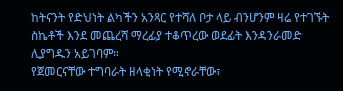ከትናንት የድህነት ልካችን አንጻር የተሻለ ቦታ ላይ ብንሆንም ዛሬ የተገኙት ስኬቶች እንደ መጨረሻ ማረፊያ ተቆጥረው ወደፊት እንዳንራመድ ሊያግዱን አይገባም።
የጀመርናቸው ተግባራት ዘላቂነት የሚኖራቸው፣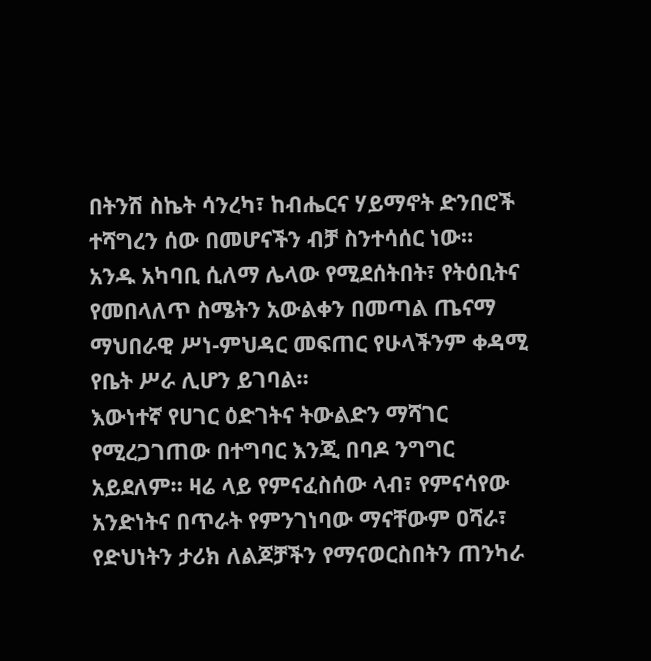በትንሽ ስኬት ሳንረካ፣ ከብሔርና ሃይማኖት ድንበሮች ተሻግረን ሰው በመሆናችን ብቻ ስንተሳሰር ነው።
አንዱ አካባቢ ሲለማ ሌላው የሚደሰትበት፣ የትዕቢትና የመበላለጥ ስሜትን አውልቀን በመጣል ጤናማ ማህበራዊ ሥነ-ምህዳር መፍጠር የሁላችንም ቀዳሚ የቤት ሥራ ሊሆን ይገባል።
እውነተኛ የሀገር ዕድገትና ትውልድን ማሻገር የሚረጋገጠው በተግባር እንጂ በባዶ ንግግር አይደለም። ዛሬ ላይ የምናፈስሰው ላብ፣ የምናሳየው አንድነትና በጥራት የምንገነባው ማናቸውም ዐሻራ፣ የድህነትን ታሪክ ለልጆቻችን የማናወርስበትን ጠንካራ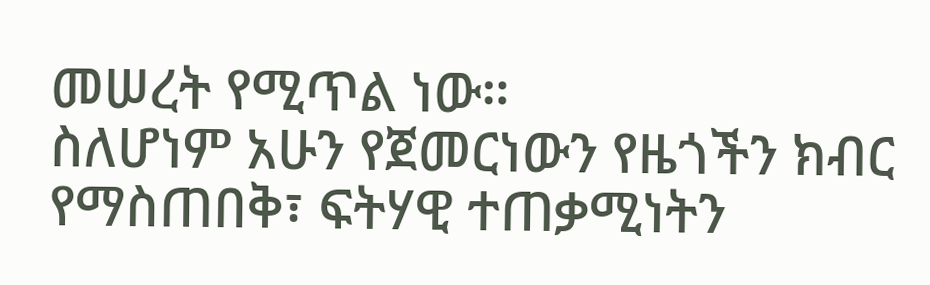መሠረት የሚጥል ነው።
ስለሆነም አሁን የጀመርነውን የዜጎችን ክብር የማስጠበቅ፣ ፍትሃዊ ተጠቃሚነትን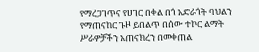የማረጋገጥና የሀገር በቀል በጎ አድራጎት ባህልን የማጠናከር ጉዞ ይበልጥ በሰው ተኮር ልማት ሥራዎቻችን አጠናክረን በመቀጠል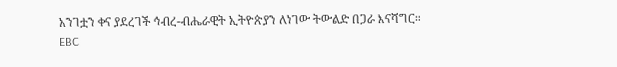አንገቷን ቀና ያደረገች ኅብረ-ብሔራዊት ኢትዮጵያን ለነገው ትውልድ በጋራ እናሻግር።
EBC